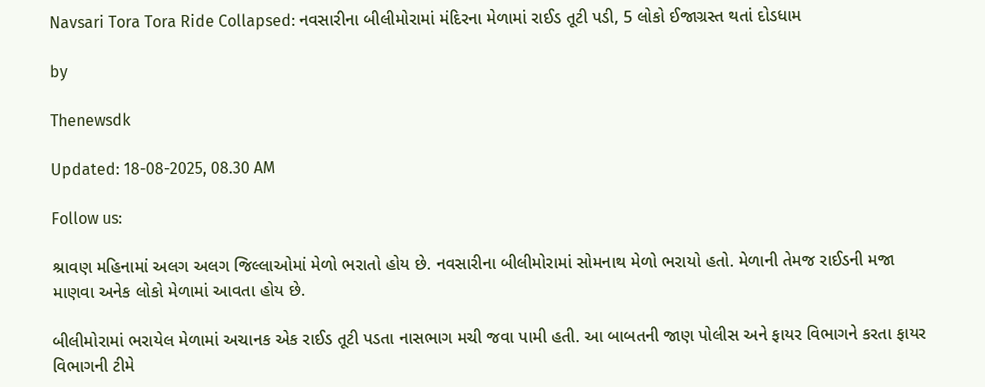Navsari Tora Tora Ride Collapsed: નવસારીના બીલીમોરામાં મંદિરના મેળામાં રાઈડ તૂટી પડી, 5 લોકો ઈજાગ્રસ્ત થતાં દોડધામ

by

Thenewsdk

Updated: 18-08-2025, 08.30 AM

Follow us:

શ્રાવણ મહિનામાં અલગ અલગ જિલ્લાઓમાં મેળો ભરાતો હોય છે. નવસારીના બીલીમોરામાં સોમનાથ મેળો ભરાયો હતો. મેળાની તેમજ રાઈડની મજા માણવા અનેક લોકો મેળામાં આવતા હોય છે.

બીલીમોરામાં ભરાયેલ મેળામાં અચાનક એક રાઈડ તૂટી પડતા નાસભાગ મચી જવા પામી હતી. આ બાબતની જાણ પોલીસ અને ફાયર વિભાગને કરતા ફાયર વિભાગની ટીમે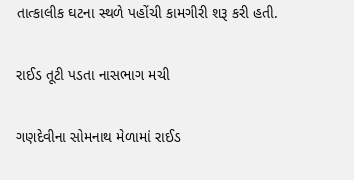તાત્કાલીક ઘટના સ્થળે પહોંચી કામગીરી શરૂ કરી હતી.

રાઈડ તૂટી પડતા નાસભાગ મચી

ગણદેવીના સોમનાથ મેળામાં રાઈડ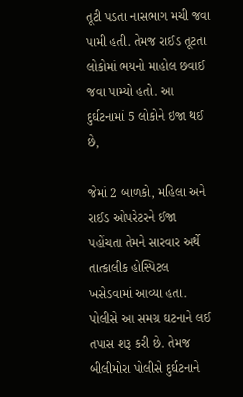તૂટી પડતા નાસભાગ મચી જવા પામી હતી. તેમજ રાઈડ તૂટતા લોકોમાં ભયનો માહોલ છવાઈ જવા પામ્યો હતો. આ દુર્ઘટનામાં 5 લોકોને ઇજા થઈ છે,

જેમાં 2 બાળકો, મહિલા અને રાઈડ ઓપરેટરને ઈજા પહોંચતા તેમને સારવાર અર્થે તાત્કાલીક હોસ્પિટલ ખસેડવામાં આવ્યા હતા. પોલીસે આ સમગ્ર ઘટનાને લઈ તપાસ શરૂ કરી છે. તેમજ બીલીમોરા પોલીસે દુર્ઘટનાને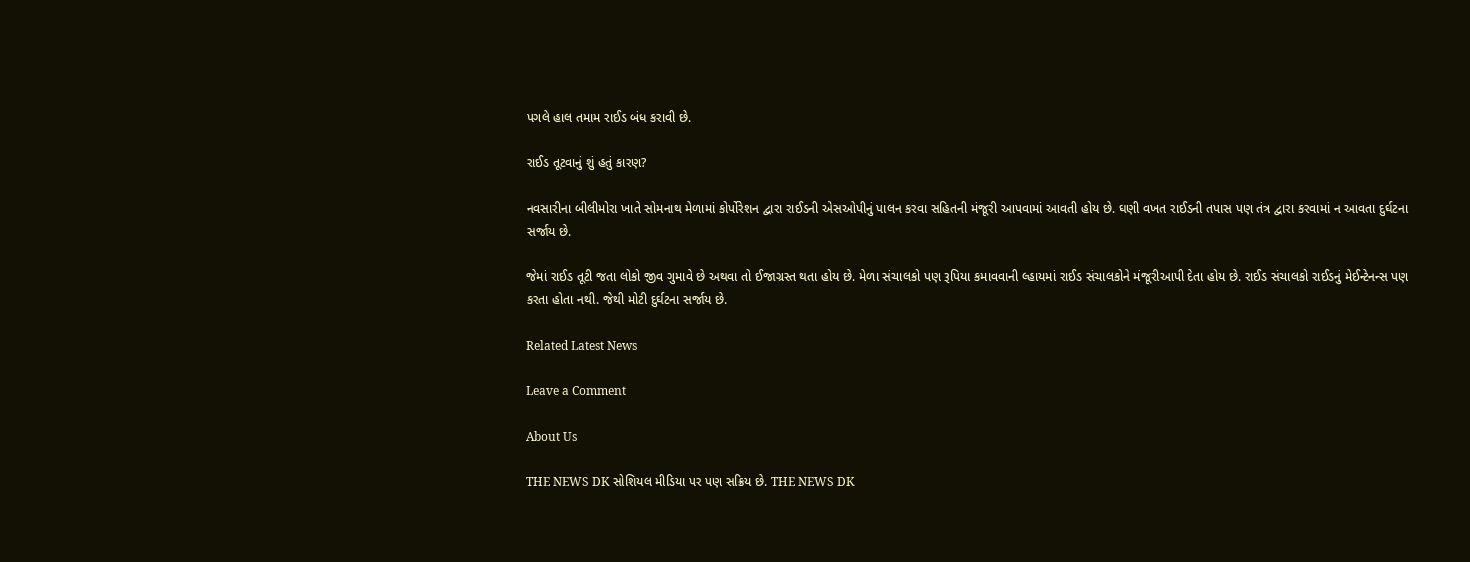પગલે હાલ તમામ રાઈડ બંધ કરાવી છે.

રાઈડ તૂટવાનું શું હતું કારણ?

નવસારીના બીલીમોરા ખાતે સોમનાથ મેળામાં કોર્પોરેશન દ્વારા રાઈડની એસઓપીનું પાલન કરવા સહિતની મંજૂરી આપવામાં આવતી હોય છે. ઘણી વખત રાઈડની તપાસ પણ તંત્ર દ્વારા કરવામાં ન આવતા દુર્ઘટના સર્જાય છે.

જેમાં રાઈડ તૂટી જતા લોકો જીવ ગુમાવે છે અથવા તો ઈજાગ્રસ્ત થતા હોય છે. મેળા સંચાલકો પણ રૂપિયા કમાવવાની લ્હાયમાં રાઈડ સંચાલકોને મંજૂરીઆપી દેતા હોય છે. રાઈડ સંચાલકો રાઈડનું મેઈન્ટેનન્સ પણ કરતા હોતા નથી. જેથી મોટી દુર્ઘટના સર્જાય છે.

Related Latest News

Leave a Comment

About Us

THE NEWS DK સોશિયલ મીડિયા પર પણ સક્રિય છે. THE NEWS DK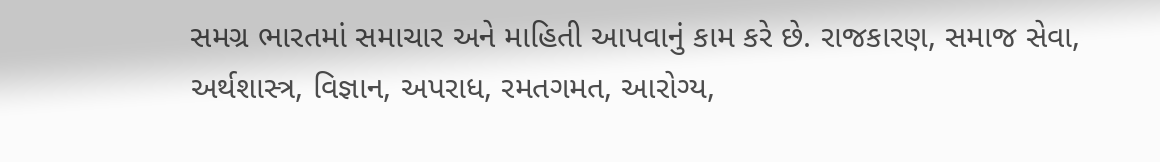સમગ્ર ભારતમાં સમાચાર અને માહિતી આપવાનું કામ કરે છે. રાજકારણ, સમાજ સેવા, અર્થશાસ્ત્ર, વિજ્ઞાન, અપરાધ, રમતગમત, આરોગ્ય,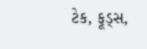ટેક, ફૂડ્સ,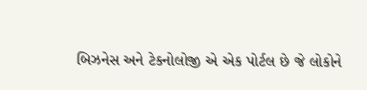બિઝનેસ અને ટેકનોલોજી એ એક પોર્ટલ છે જે લોકોને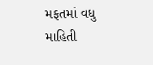મફતમાં વધુ માહિતી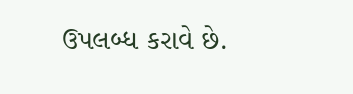ઉપલબ્ધ કરાવે છે.